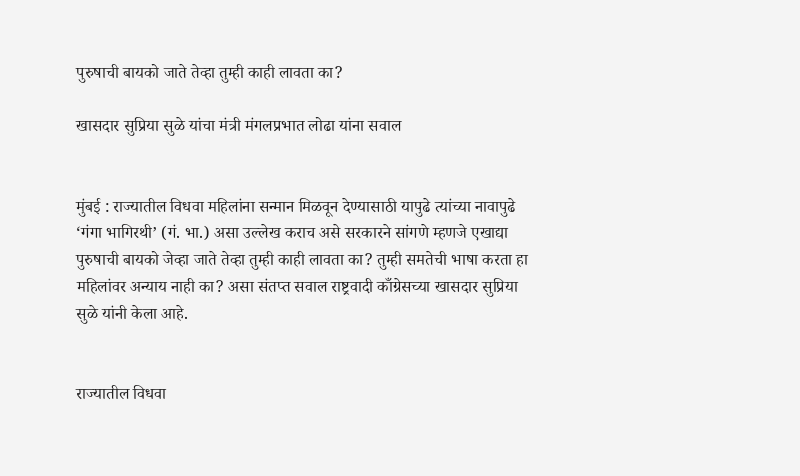पुरुषाची बायको जाते तेव्हा तुम्ही काही लावता का?

खासदार सुप्रिया सुळे यांचा मंत्री मंगलप्रभात लोढा यांना सवाल


मुंबई : राज्यातील विधवा महिलांना सन्मान मिळवून देण्यासाठी यापुढे त्यांच्या नावापुढे ‘गंगा भागिरथी’ (गं. भा.) असा उल्लेख कराच असे सरकारने सांगणे म्हणजे एखाद्या पुरुषाची बायको जेव्हा जाते तेव्हा तुम्ही काही लावता का? तुम्ही समतेची भाषा करता हा महिलांवर अन्याय नाही का? असा संतप्त सवाल राष्ट्रवादी काँग्रेसच्या खासदार सुप्रिया सुळे यांनी केला आहे.


राज्यातील विधवा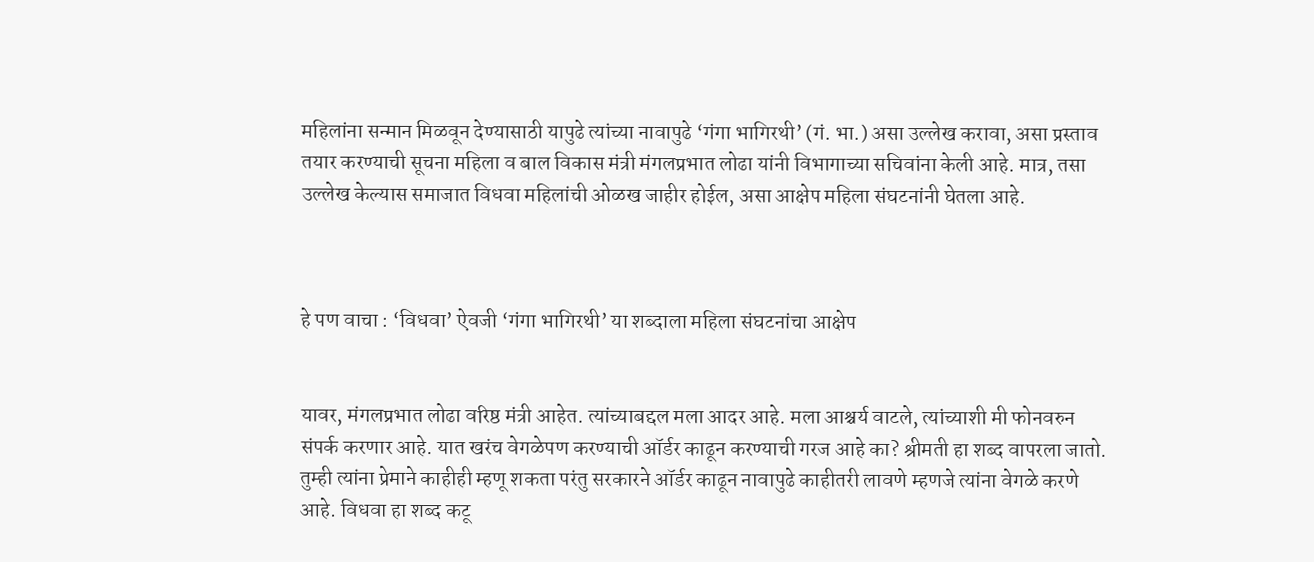महिलांना सन्मान मिळवून देण्यासाठी यापुढे त्यांच्या नावापुढे ‘गंगा भागिरथी’ (गं. भा.) असा उल्लेख करावा, असा प्रस्ताव तयार करण्याची सूचना महिला व बाल विकास मंत्री मंगलप्रभात लोढा यांनी विभागाच्या सचिवांना केली आहे. मात्र, तसा उल्लेख केल्यास समाजात विधवा महिलांची ओळख जाहीर होईल, असा आक्षेप महिला संघटनांनी घेतला आहे.



हे पण वाचा : ‘विधवा’ ऐवजी ‘गंगा भागिरथी’ या शब्दाला महिला संघटनांचा आक्षेप


यावर, मंगलप्रभात लोढा वरिष्ठ मंत्री आहेत. त्यांच्याबद्दल मला आदर आहे. मला आश्चर्य वाटले, त्यांच्याशी मी फोनवरुन संपर्क करणार आहे. यात खरंच वेगळेपण करण्याची ऑर्डर काढून करण्याची गरज आहे का? श्रीमती हा शब्द वापरला जातो. तुम्ही त्यांना प्रेमाने काहीही म्हणू शकता परंतु सरकारने ऑर्डर काढून नावापुढे काहीतरी लावणे म्हणजे त्यांना वेगळे करणे आहे. विधवा हा शब्द कटू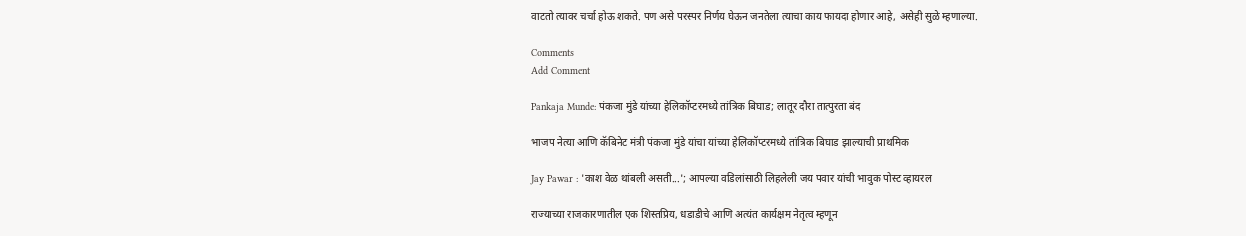वाटतो त्यावर चर्चा होऊ शकते. पण असे परस्पर निर्णय घेऊन जनतेला त्याचा काय फायदा होणार आहे, असेही सुळे म्हणाल्या.

Comments
Add Comment

Pankaja Munde: पंकजा मुंडे यांच्या हेलिकॉप्टरमध्ये तांत्रिक बिघाड; लातूर दौरा तात्पुरता बंद

भाजप नेत्या आणि कॅबिनेट मंत्री पंकजा मुंडे यांचा यांच्या हेलिकॉप्टरमध्ये तांत्रिक बिघाड झाल्याची प्राथमिक

Jay Pawar : 'काश वेळ थांबली असती...'; आपल्या वडिलांसाठी लिहलेली जय पवार यांची भावुक पोस्ट व्हायरल

राज्याच्या राजकारणातील एक शिस्तप्रिय, धडाडीचे आणि अत्यंत कार्यक्षम नेतृत्व म्हणून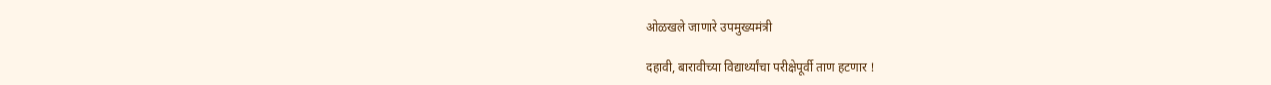ओळखले जाणारे उपमुख्यमंत्री

दहावी, बारावीच्या विद्यार्थ्यांचा परीक्षेपूर्वी ताण हटणार !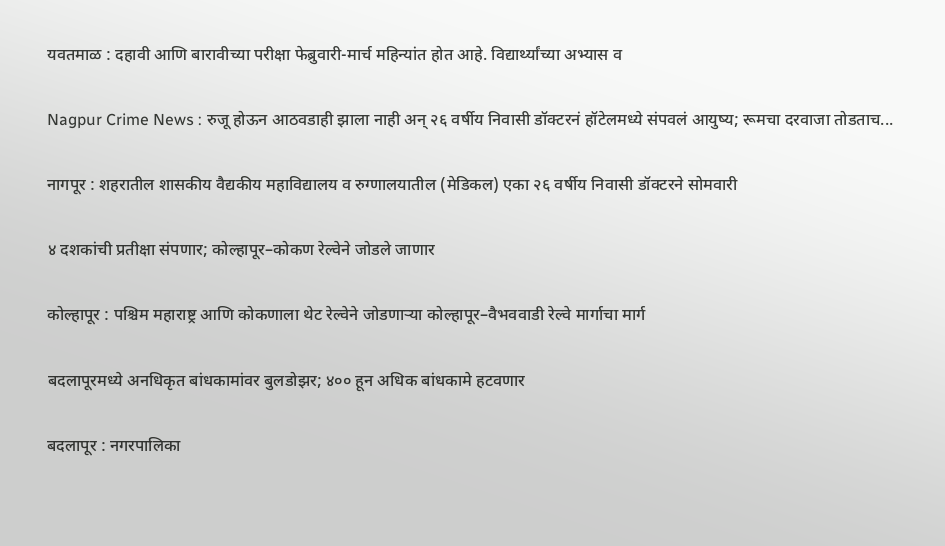यवतमाळ : दहावी आणि बारावीच्या परीक्षा फेब्रुवारी-मार्च महिन्यांत होत आहे. विद्यार्थ्यांच्या अभ्यास व

Nagpur Crime News : रुजू होऊन आठवडाही झाला नाही अन् २६ वर्षीय निवासी डॉक्टरनं हॉटेलमध्ये संपवलं आयुष्य; रूमचा दरवाजा तोडताच...

नागपूर : शहरातील शासकीय वैद्यकीय महाविद्यालय व रुग्णालयातील (मेडिकल) एका २६ वर्षीय निवासी डॉक्टरने सोमवारी

४ दशकांची प्रतीक्षा संपणार; कोल्हापूर–कोकण रेल्वेने जोडले जाणार

कोल्हापूर : पश्चिम महाराष्ट्र आणि कोकणाला थेट रेल्वेने जोडणाऱ्या कोल्हापूर–वैभववाडी रेल्वे मार्गाचा मार्ग

बदलापूरमध्ये अनधिकृत बांधकामांवर बुलडोझर; ४०० हून अधिक बांधकामे हटवणार

बदलापूर : नगरपालिका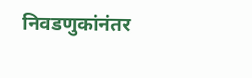निवडणुकांनंतर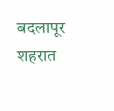बदलापूर शहरात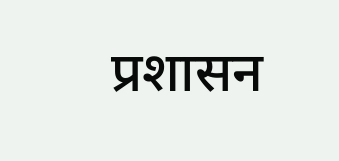प्रशासन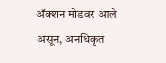अ‍ॅक्शन मोडवर आले असून, अनधिकृत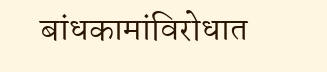बांधकामांविरोधात